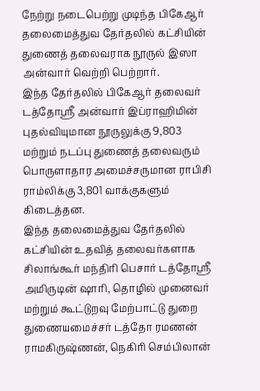நேற்று நடைபெற்று முடிந்த பிகேஆர் தலைமைத்துவ தேர்தலில் கட்சியின் துணைத் தலைவராக நூருல் இஸா அன்வார் வெற்றி பெற்றார்.
இந்த தேர்தலில் பிகேஆர் தலைவர் டத்தோஸ்ரீ அன்வார் இப்ராஹிமின் புதல்வியுமான நூருலுக்கு 9,803 மற்றும் நடப்பு துணைத் தலைவரும் பொருளாதார அமைச்சருமான ராபிசி ராம்லிக்கு 3,801 வாக்குகளும் கிடைத்தன.
இந்த தலைமைத்துவ தேர்தலில் கட்சியின் உதவித் தலைவர்களாக சிலாங்கூர் மந்திரி பெசார் டத்தோஸ்ரீ அமிருடின் ஷாரி, தொழில் முனைவர் மற்றும் கூட்டுறவு மேற்பாட்டு துறை துணையமைச்சர் டத்தோ ரமணன் ராமகிருஷ்ணன், நெகிரி செம்பிலான்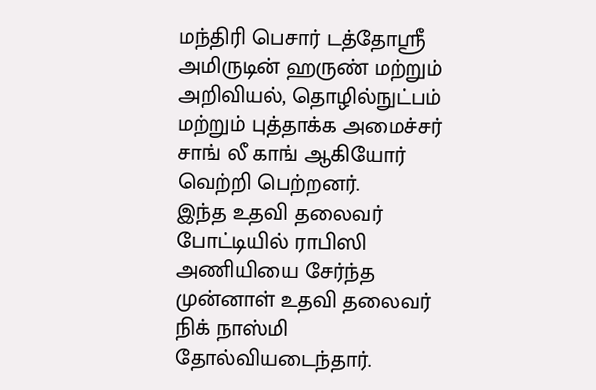மந்திரி பெசார் டத்தோஸ்ரீ அமிருடின் ஹருண் மற்றும் அறிவியல், தொழில்நுட்பம் மற்றும் புத்தாக்க அமைச்சர் சாங் லீ காங் ஆகியோர் வெற்றி பெற்றனர்.
இந்த உதவி தலைவர் போட்டியில் ராபிஸி அணியியை சேர்ந்த முன்னாள் உதவி தலைவர் நிக் நாஸ்மி தோல்வியடைந்தார்.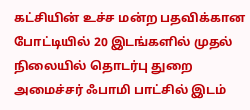கட்சியின் உச்ச மன்ற பதவிக்கான போட்டியில் 20 இடங்களில் முதல் நிலையில் தொடர்பு துறை அமைச்சர் ஃபாமி பாட்சில் இடம்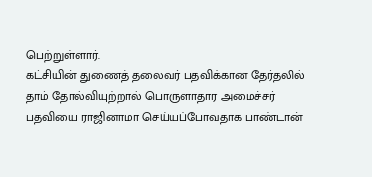பெற்றுள்ளார்.
கட்சியின் துணைத் தலைவர் பதவிக்கான தேர்தலில் தாம் தோல்வியுற்றால் பொருளாதார அமைச்சர் பதவியை ராஜினாமா செய்யப்போவதாக பாண்டான்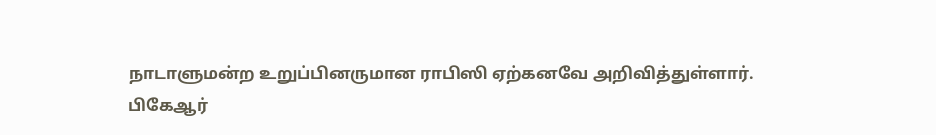நாடாளுமன்ற உறுப்பினருமான ராபிஸி ஏற்கனவே அறிவித்துள்ளார்.
பிகேஆர்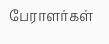பேராளர்கள்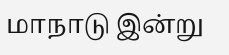மாநாடு இன்று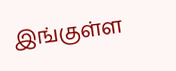இங்குள்ள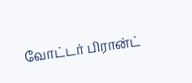வோட்டர் பிரான்ட்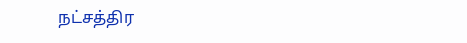நட்சத்திர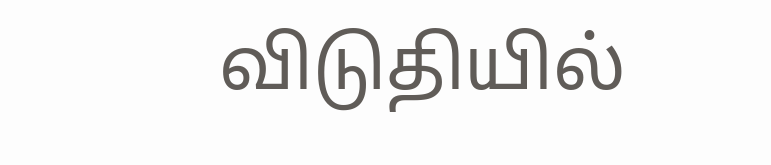விடுதியில்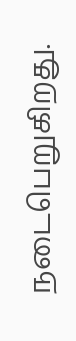நடைபெறுகிறது.